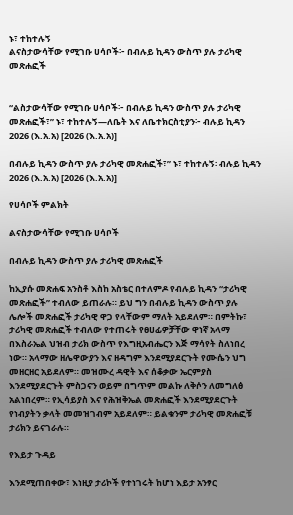ኑ፣ ተከተሉኝ
ልናስታውሳቸው የሚገቡ ሀሳቦች፦ በብሉይ ኪዳን ውስጥ ያሉ ታሪካዊ መጽሐፎች


“ልስታውሳቸው የሚገቡ ሀሳቦች፦ በብሉይ ኪዳን ውስጥ ያሉ ታሪካዊ መጽሐፎች፣” ኑ፣ ተከተሉኝ—ለቤት እና ለቤተክርስቲያን፦ ብሉይ ኪዳን 2026 (እ.አ.አ) [2026 (እ.አ.አ)]

በብሉይ ኪዳን ውስጥ ያሉ ታሪካዊ መጽሐፎች፣” ኑ፣ ተከተሉኝ፡ ብሉይ ኪዳን 2026 (እ.አ.አ) [2026 (እ.አ.አ)]

የሀሳቦች ምልክት

ልናስታውሳቸው የሚገቡ ሀሳቦች

በብሉይ ኪዳን ውስጥ ያሉ ታሪካዊ መጽሐፎች

ከኢያሱ መጽሐፍ አንስቶ እስከ አስቴር በተለምዶ የብሉይ ኪዳን “ታሪካዊ መጽሐፎች” ተብለው ይጠራሉ። ይህ ግን በብሉይ ኪዳን ውስጥ ያሉ ሌሎች መጽሐፎች ታሪካዊ ዋጋ የላቸውም ማለት አይደለም። በምትኩ፣ ታሪካዊ መጽሐፎች ተብለው የተጠሩት የፀሀፊዎቻቸው ዋነኛ አላማ በእስራኤል ህዝብ ታሪክ ውስጥ የእግዚአብሔርን እጅ ማሳየት ስለነበረ ነው። አላማው ዘሌዋውያን እና ዘዳግም እንደሚያደርጉት የሙሴን ህግ መዘርዘር አይደለም። መዝሙረ ዳዊት እና ሰቆቃው ኤርምያስ እንደሚያደርጉት ምስጋናን ወይም በግጥም መልኩ ለቅሶን ለመግለፅ አልነበረም። የኢሳይያስ እና የሕዝቅኤል መጽሐፎች እንደሚያደርጉት የነብያትን ቃላት መመዝገብም አይደለም። ይልቁንም ታሪካዊ መጽሐፎቹ ታሪክን ይናገራሉ።

የእይታ ጉዳይ

እንደሚጠበቀው፣ እነዚያ ታሪኮች የተነገሩት ከሆነ እይታ አንፃር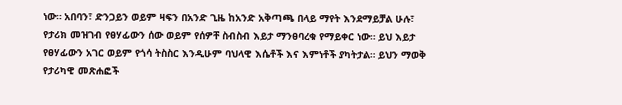ነው። አበባን፣ ድንጋይን ወይም ዛፍን በአንድ ጊዜ ከአንድ አቅጣጫ በላይ ማየት እንደማይቻል ሁሉ፣ የታሪክ መዝገብ የፀሃፊውን ሰው ወይም የሰዎቸ ስብስብ እይታ ማንፀባረቁ የማይቀር ነው። ይህ እይታ የፀሃፊውን አገር ወይም የጎሳ ትስስር እንዲሁም ባህላዊ እሴቶች እና እምነቶች ያካትታል። ይህን ማወቅ የታሪካዊ መጽሐፎች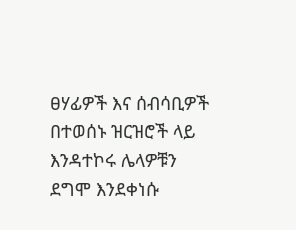ፀሃፊዎች እና ሰብሳቢዎች በተወሰኑ ዝርዝሮች ላይ እንዳተኮሩ ሌላዎቹን ደግሞ እንደቀነሱ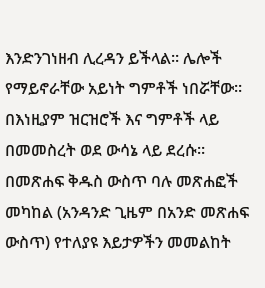እንድንገነዘብ ሊረዳን ይችላል። ሌሎች የማይኖራቸው አይነት ግምቶች ነበሯቸው። በእነዚያም ዝርዝሮች እና ግምቶች ላይ በመመስረት ወደ ውሳኔ ላይ ደረሱ። በመጽሐፍ ቅዱስ ውስጥ ባሉ መጽሐፎች መካከል (አንዳንድ ጊዜም በአንድ መጽሐፍ ውስጥ) የተለያዩ እይታዎችን መመልከት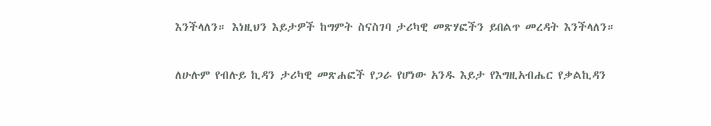እንችላለን። እነዚህን እይታዎች ከግምት ስናስገባ ታሪካዊ መጽሃፎችን ይበልጥ መረዳት እንችላለን።

ለሁሉም የብሉይ ኪዳን ታሪካዊ መጽሐፎች የጋራ የሆነው አንዱ እይታ የእግዚአብሔር የቃልኪዳን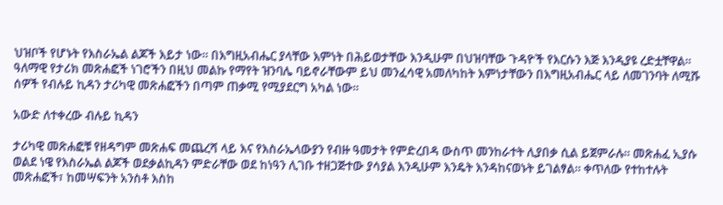ህዝቦች የሆኑት የእስራኤል ልጆች እይታ ነው። በእግዚአብሔር ያላቸው እምነት በሕይወታቸው እንዲሁም በህዝባቸው ጉዳዮች የእርሱን እጅ እንዲያዩ ረድቷቸዋል። ዓለማዊ የታሪክ መጽሐፎች ነገሮችን በዚህ መልኩ የማየት ዝንባሌ ባይኖራቸውም ይህ መንፈሳዊ አመለካከት እምነታቸውን በእግዚአብሔር ላይ ለመገንባት ለሚሹ ሰዎች የብሉይ ኪዳን ታሪካዊ መጽሐፎችን በጣም ጠቃሚ የሚያደርግ አካል ነው።

አውድ ለተቀረው ብሉይ ኪዳን

ታሪካዊ መጽሐፎቹ የዘዳግም መጽሐፍ መጨረሻ ላይ እና የእስራኤላውያን የብዙ ዓመታት የምድረበዳ ውስጥ መንከራተት ሊያበቃ ሲል ይጀምራሉ። መጽሐፈ ኢያሱ ወልደ ነዌ የእስራኤል ልጆች ወደቃልኪዳን ምድራቸው ወደ ከነዓን ሊገቡ ተዘጋጅተው ያሳያል እንዲሁም እንዴት እንዳከናወኑት ይገልፃል። ቀጥለው የተከተሉት መጽሐፎች፣ ከመሣፍንት አንስቶ እስከ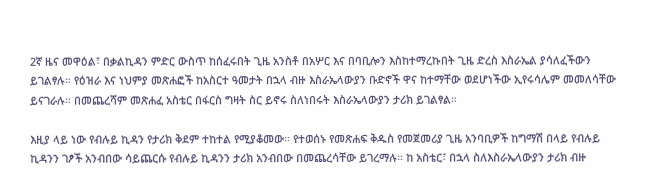2ኛ ዜና መዋዕል፣ በቃልኪዳን ምድር ውስጥ ከሰፈሩበት ጊዜ አንስቶ በአሦር እና በባቢሎን እስከተማረኩበት ጊዜ ድረስ እስራኤል ያሳለፈችውን ይገልፃሉ። የዕዝራ እና ነህምያ መጽሐፎች ከአስርተ ዓመታት በኋላ ብዙ እስራኤላውያን ቡድኖች ዋና ከተማቸው ወደሆነችው ኢየሩሳሌም መመለሳቸው ይናገራሉ። በመጨረሻም መጽሐፈ አስቴር በፋርስ ግዛት ስር ይኖሩ ስለነበሩት እስራኤላውያን ታሪክ ይገልፃል።

እዚያ ላይ ነው የብሉይ ኪዳን የታሪክ ቅደም ተከተል የሚያቆመው። የተወሰኑ የመጽሐፍ ቅዱስ የመጀመሪያ ጊዜ አንባቢዎች ከግማሽ በላይ የብሉይ ኪዳንን ገፆች አንብበው ሳይጨርሱ የብሉይ ኪዳንን ታሪክ አንብበው በመጨረሳቸው ይገረማሉ። ከ አስቴር፣ በኋላ ስለእስራኤላውያን ታሪክ ብዙ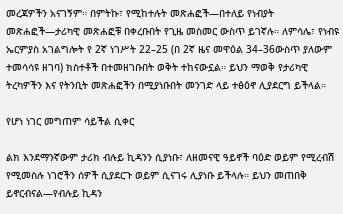መረጃዎችን አናገኝም። በምትኩ፣ የሚከተሉት መጽሐፎች—በተለይ የነብያት መጽሐፎች—ታሪካዊ መጽሐፎቹ በቀረቡበት የጊዜ መስመር ውስጥ ይገኛሉ። ለምሳሌ፣ የነብዩ ኤርምያስ አገልግሎት የ 2ኛ ነገሥት 22–25 (በ 2ኛ ዜና መዋዕል 34–36ውስጥ ያለውም ተመሳሳዩ ዘገባ) ክስተቶች በተመዘገቡበት ወቅት ተከናውኗል። ይህን ማወቅ የታሪካዊ ትረካዎችን እና የትንቢት መጽሐፎችን በሚያነቡበት መንገድ ላይ ተፅዕኖ ሊያደርግ ይችላል።

የሆነ ነገር መግጠም ሳይችል ሲቀር

ልክ እንደማንኛውም ታሪክ ብሉይ ኪዳንን ሲያነቡ፣ ለዘመናዊ ዓይኖች ባዕድ ወይም የሚረብሽ የሚመስሉ ነገሮችን ሰዎች ሲያደርጉ ወይም ሲናገሩ ሊያነቡ ይችላሉ። ይህን መጠበቅ ይኖርብናል—የብሉይ ኪዳን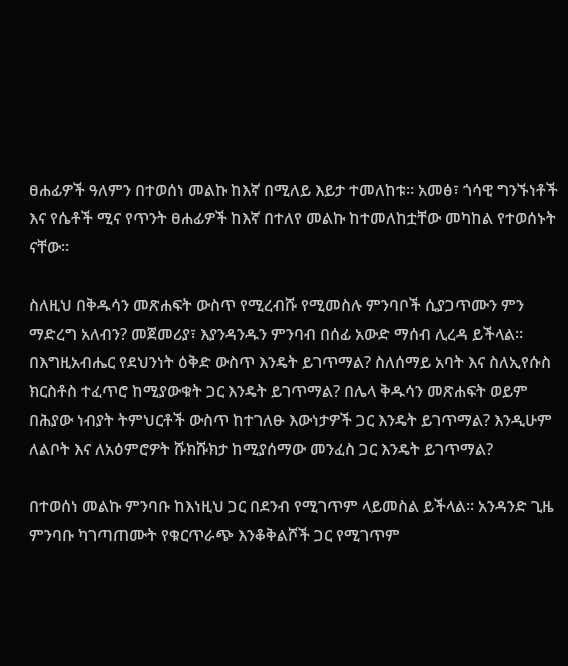ፀሐፊዎች ዓለምን በተወሰነ መልኩ ከእኛ በሚለይ እይታ ተመለከቱ። አመፅ፣ ጎሳዊ ግንኙነቶች እና የሴቶች ሚና የጥንት ፀሐፊዎች ከእኛ በተለየ መልኩ ከተመለከቷቸው መካከል የተወሰኑት ናቸው።

ስለዚህ በቅዱሳን መጽሐፍት ውስጥ የሚረብሹ የሚመስሉ ምንባቦች ሲያጋጥሙን ምን ማድረግ አለብን? መጀመሪያ፣ እያንዳንዱን ምንባብ በሰፊ አውድ ማሰብ ሊረዳ ይችላል። በእግዚአብሔር የደህንነት ዕቅድ ውስጥ እንዴት ይገጥማል? ስለሰማይ አባት እና ስለኢየሱስ ክርስቶስ ተፈጥሮ ከሚያውቁት ጋር እንዴት ይገጥማል? በሌላ ቅዱሳን መጽሐፍት ወይም በሕያው ነብያት ትምህርቶች ውስጥ ከተገለፁ እውነታዎች ጋር እንዴት ይገጥማል? እንዲሁም ለልቦት እና ለአዕምሮዎት ሹክሹክታ ከሚያሰማው መንፈስ ጋር እንዴት ይገጥማል?

በተወሰነ መልኩ ምንባቡ ከእነዚህ ጋር በደንብ የሚገጥም ላይመስል ይችላል። አንዳንድ ጊዜ ምንባቡ ካገጣጠሙት የቁርጥራጭ እንቆቅልሾች ጋር የሚገጥም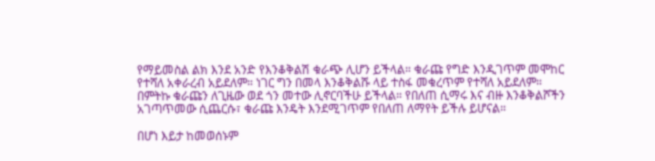የማይመስል ልክ እንደ አንድ የእንቆቅልሽ ቁራጭ ሊሆን ይችላል። ቁራጩ የግድ እንዲገጥም መሞከር የተሻለ አቀራረብ አይደለም። ነገር ግን በመላ እንቆቅልሹ ላይ ተስፋ መቁረጥም የተሻለ አይደለም። በምትኩ ቁራጩን ለጊዜው ወደ ጎን መተው ሊኖርባችሁ ይችላል። የበለጠ ሲማሩ እና ብዙ እንቆቅልሾችን አገጣጥመው ሲጨርሱ፣ ቁራጩ እንዴት እንደሚገጥም የበለጠ ለማየት ይችሉ ይሆናል።

በሆነ እይታ ከመወሰኑም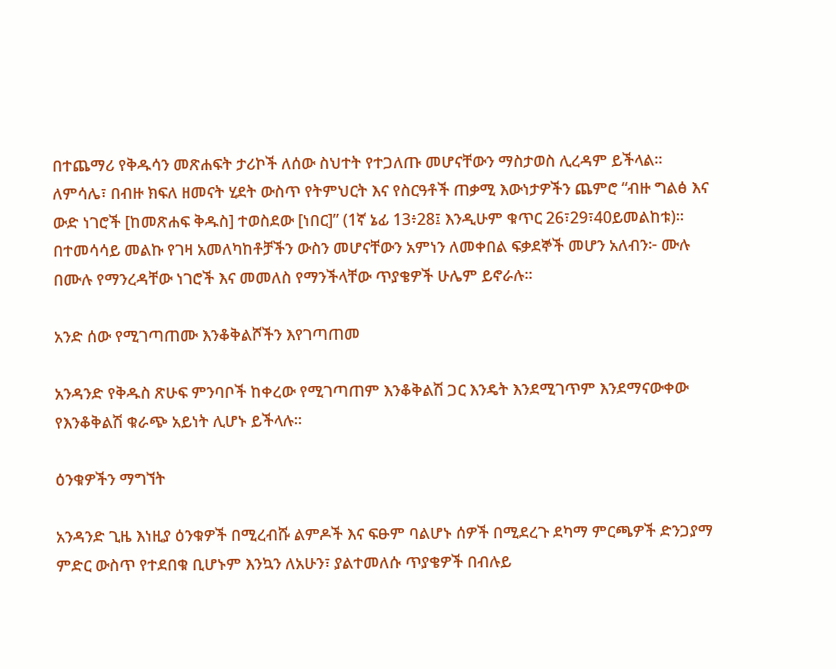በተጨማሪ የቅዱሳን መጽሐፍት ታሪኮች ለሰው ስህተት የተጋለጡ መሆናቸውን ማስታወስ ሊረዳም ይችላል። ለምሳሌ፣ በብዙ ክፍለ ዘመናት ሂደት ውስጥ የትምህርት እና የስርዓቶች ጠቃሚ እውነታዎችን ጨምሮ “ብዙ ግልፅ እና ውድ ነገሮች [ከመጽሐፍ ቅዱስ] ተወስደው [ነበር]” (1ኛ ኔፊ 13፥28፤ እንዲሁም ቁጥር 26፣29፣40ይመልከቱ)። በተመሳሳይ መልኩ የገዛ አመለካከቶቻችን ውስን መሆናቸውን አምነን ለመቀበል ፍቃደኞች መሆን አለብን፦ ሙሉ በሙሉ የማንረዳቸው ነገሮች እና መመለስ የማንችላቸው ጥያቄዎች ሁሌም ይኖራሉ።

አንድ ሰው የሚገጣጠሙ እንቆቅልሾችን እየገጣጠመ

አንዳንድ የቅዱስ ጽሁፍ ምንባቦች ከቀረው የሚገጣጠም እንቆቅልሽ ጋር እንዴት እንደሚገጥም እንደማናውቀው የእንቆቅልሽ ቁራጭ አይነት ሊሆኑ ይችላሉ።

ዕንቁዎችን ማግኘት

አንዳንድ ጊዜ እነዚያ ዕንቁዎች በሚረብሹ ልምዶች እና ፍፁም ባልሆኑ ሰዎች በሚደረጉ ደካማ ምርጫዎች ድንጋያማ ምድር ውስጥ የተደበቁ ቢሆኑም እንኳን ለአሁን፣ ያልተመለሱ ጥያቄዎች በብሉይ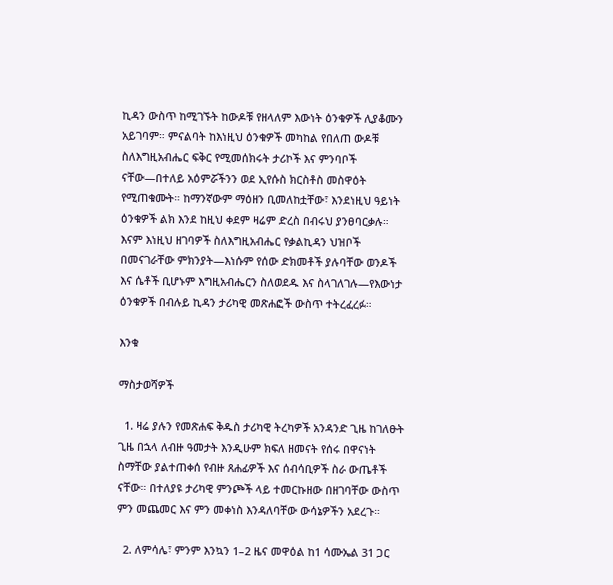ኪዳን ውስጥ ከሚገኙት ከውዶቹ የዘላለም እውነት ዕንቁዎች ሊያቆሙን አይገባም። ምናልባት ከእነዚህ ዕንቁዎች መካከል የበለጠ ውዶቹ ስለእግዚአብሔር ፍቅር የሚመሰክሩት ታሪኮች እና ምንባቦች ናቸው—በተለይ አዕምሯችንን ወደ ኢየሱስ ክርስቶስ መስዋዕት የሚጠቁሙት። ከማንኛውም ማዕዘን ቢመለከቷቸው፣ እንደነዚህ ዓይነት ዕንቁዎች ልክ እንደ ከዚህ ቀደም ዛሬም ድረስ በብሩህ ያንፀባርቃሉ። እናም እነዚህ ዘገባዎች ስለእግዚአብሔር የቃልኪዳን ህዝቦች በመናገራቸው ምክንያት—እነሱም የሰው ድክመቶች ያሉባቸው ወንዶች እና ሴቶች ቢሆኑም እግዚአብሔርን ስለወደዱ እና ስላገለገሉ—የእውነታ ዕንቁዎች በብሉይ ኪዳን ታሪካዊ መጽሐፎች ውስጥ ተትረፈረፉ።

እንቁ

ማስታወሻዎች

  1. ዛሬ ያሉን የመጽሐፍ ቅዱስ ታሪካዊ ትረካዎች አንዳንድ ጊዜ ከገለፁት ጊዜ በኋላ ለብዙ ዓመታት እንዲሁም ክፍለ ዘመናት የሰሩ በዋናነት ስማቸው ያልተጠቀሰ የብዙ ጸሐፊዎች እና ሰብሳቢዎች ስራ ውጤቶች ናቸው። በተለያዩ ታሪካዊ ምንጮች ላይ ተመርኩዘው በዘገባቸው ውስጥ ምን መጨመር እና ምን መቀነስ እንዳለባቸው ውሳኔዎችን አደረጉ።

  2. ለምሳሌ፣ ምንም እንኳን 1–2 ዜና መዋዕል ከ1 ሳሙኤል 31 ጋር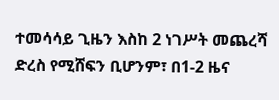ተመሳሳይ ጊዜን እስከ 2 ነገሥት መጨረሻ ድረስ የሚሸፍን ቢሆንም፣ በ1-2 ዜና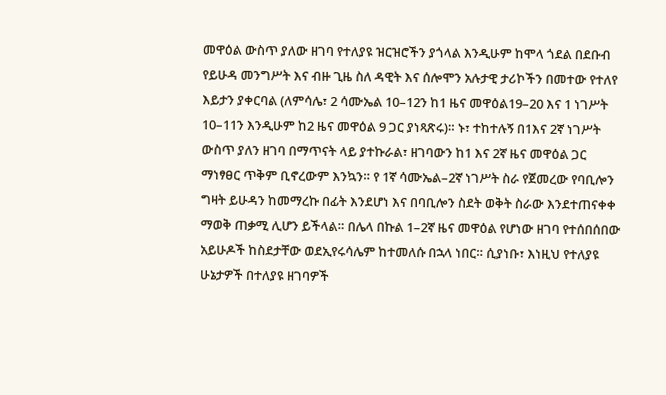መዋዕል ውስጥ ያለው ዘገባ የተለያዩ ዝርዝሮችን ያጎላል እንዲሁም ከሞላ ጎደል በደቡብ የይሁዳ መንግሥት እና ብዙ ጊዜ ስለ ዳዊት እና ሰሎሞን አሉታዊ ታሪኮችን በመተው የተለየ እይታን ያቀርባል (ለምሳሌ፣ 2 ሳሙኤል 10–12ን ከ1 ዜና መዋዕል19–20 እና 1 ነገሥት 10–11ን እንዲሁም ከ2 ዜና መዋዕል 9 ጋር ያነጻጽሩ)። ኑ፣ ተከተሉኝ በ1እና 2ኛ ነገሥት ውስጥ ያለን ዘገባ በማጥናት ላይ ያተኩራል፣ ዘገባውን ከ1 እና 2ኛ ዜና መዋዕል ጋር ማነፃፀር ጥቅም ቢኖረውም እንኳን። የ 1ኛ ሳሙኤል–2ኛ ነገሥት ስራ የጀመረው የባቢሎን ግዛት ይሁዳን ከመማረኩ በፊት እንደሆነ እና በባቢሎን ስደት ወቅት ስራው እንደተጠናቀቀ ማወቅ ጠቃሚ ሊሆን ይችላል። በሌላ በኩል 1–2ኛ ዜና መዋዕል የሆነው ዘገባ የተሰበሰበው አይሁዶች ከስደታቸው ወደኢየሩሳሌም ከተመለሱ በኋላ ነበር። ሲያነቡ፣ እነዚህ የተለያዩ ሁኔታዎች በተለያዩ ዘገባዎች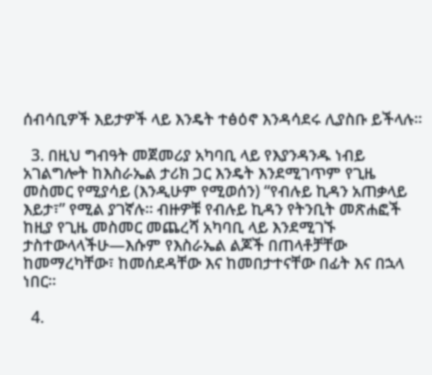ሰብሳቢዎች እይታዎች ላይ እንዴት ተፅዕኖ እንዳሳደሩ ሊያስቡ ይችላሉ።

  3. በዚህ ግብዓት መጀመሪያ አካባቢ ላይ የእያንዳንዱ ነብይ አገልግሎት ከእስራኤል ታሪክ ጋር እንዴት እንደሚገጥም የጊዜ መስመር የሚያሳይ (እንዲሁም የሚወሰን) “የብሉይ ኪዳን አጠቃላይ እይታ፣” የሚል ያገኛሉ። ብዙዎቹ የብሉይ ኪዳን የትንቢት መጽሐፎች ከዚያ የጊዜ መስመር መጨረሻ አካባቢ ላይ እንደሚገኙ ታስተውላላችሁ—እሱም የእስራኤል ልጆች በጠላቶቻቸው ከመማረካቸው፣ ከመሰደዳቸው እና ከመበታተናቸው በፊት እና በኋላ ነበር።

  4.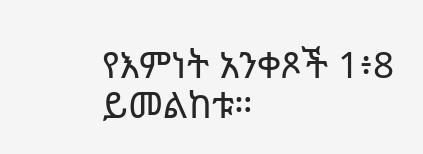የእምነት አንቀጾች 1፥8 ይመልከቱ።